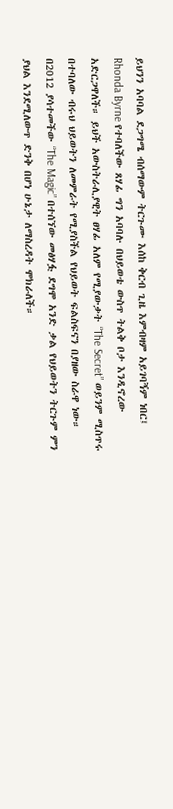ይህንን አባባል ደጋግሜ ብሰማውም ትርጉሙ እሰከ ቅርብ ጊዜ እምብዛም አይገባኝም ነበር፤ Rhonda Byrne የተባለችው ጸሃፊ ግን አባባሉ በህይወቴ ውስጥ ትልቅ ቦታ እንዲኖረው አድርጋዋለች። ይህች አውስትራሊያዊት ፀሃፊ አለም የሚያውቃት “The Secret” ወይንም ሚስጥሩ በተባለው ብሩህ ህይወትን ለመምራት የሚያስችል የህይወት ፍልስፍናን በያዘው ስራዋ ነው። በ2012 ያሳተመችው “The Magic” በተሰኘው መፅሃፏ ደግሞ አንድ ቃል የህይወትን ትርጉም ምን ያህል እንደሚለውጥ ድንቅ በሆነ ሁኔታ ለማስረዳት ሞክራለች።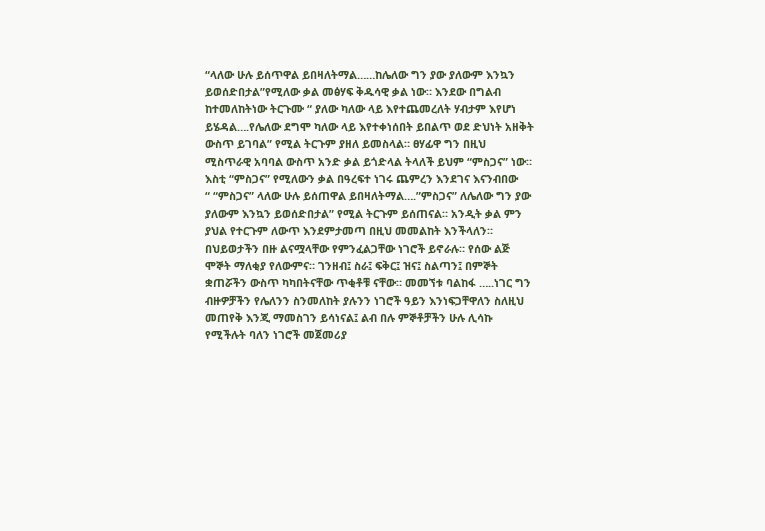“ላለው ሁሉ ይሰጥዋል ይበዛለትማል……ከሌለው ግን ያው ያለውም እንኳን ይወሰድበታል”የሚለው ቃል መፅሃፍ ቅዱሳዊ ቃል ነው። እንደው በግልብ ከተመለከትነው ትርጉሙ “ ያለው ካለው ላይ እየተጨመረለት ሃብታም እየሆነ ይሄዳል….የሌለው ደግሞ ካለው ላይ እየተቀነሰበት ይበልጥ ወደ ድህነት አዘቅት ውስጥ ይገባል” የሚል ትርጉም ያዘለ ይመስላል። ፀሃፊዋ ግን በዚህ ሚስጥራዊ አባባል ውስጥ አንድ ቃል ይጎድላል ትላለች ይህም “ምስጋና” ነው።
እስቲ “ምስጋና” የሚለውን ቃል በዓረፍተ ነገሩ ጨምረን እንደገና እናንብበው
“ “ምስጋና” ላለው ሁሉ ይሰጠዋል ይበዛለትማል….”ምስጋና” ለሌለው ግን ያው ያለውም እንኳን ይወሰድበታል” የሚል ትርጉም ይሰጠናል። አንዲት ቃል ምን ያህል የተርጉም ለውጥ እንደምታመጣ በዚህ መመልከት እንችላለን።
በህይወታችን በዙ ልናሟላቸው የምንፈልጋቸው ነገሮች ይኖራሉ። የሰው ልጅ ሞኞት ማለቂያ የለውምና። ገንዘብ፤ ስራ፤ ፍቅር፤ ዝና፤ ስልጣን፤ በምኞት ቋጠሯችን ውስጥ ካካበትናቸው ጥቂቶቹ ናቸው። መመኘቱ ባልከፋ …..ነገር ግን ብዙዎቻችን የሌለንን ስንመለከት ያሉንን ነገሮች ዓይን እንነፍጋቸዋለን ስለዚህ መጠየቅ እንጂ ማመስገን ይሳነናል፤ ልብ በሉ ምኞቶቻችን ሁሉ ሊሳኩ የሚችሉት ባለን ነገሮች መጀመሪያ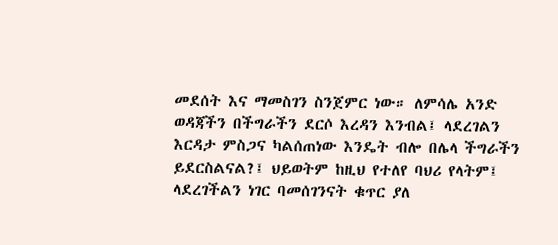መደሰት እና ማመስገን ስንጀምር ነው። ለምሳሌ አንድ ወዳጃችን በችግራችን ደርሶ እረዳን እንብል፤ ላደረገልን እርዳታ ምስጋና ካልሰጠነው እንዴት ብሎ በሌላ ችግራችን ይደርስልናል?፤ ህይወትም ከዚህ የተለየ ባህሪ የላትም፤ ላደረገችልን ነገር ባመሰገንናት ቁጥር ያለ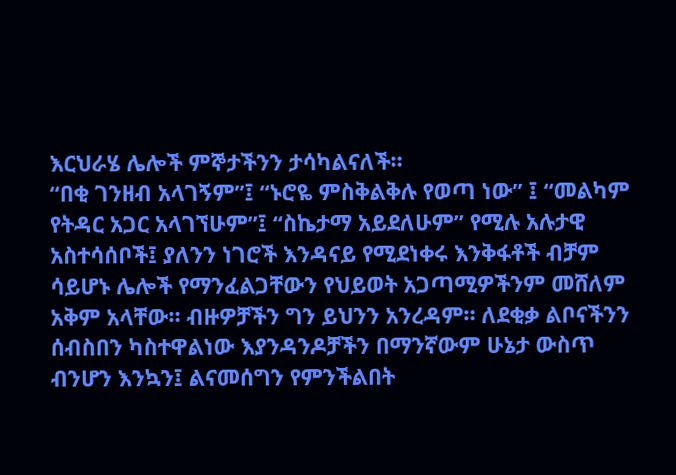እርህራሄ ሌሎች ምኞታችንን ታሳካልናለች።
“በቂ ገንዘብ አላገኝም”፤ “ኑሮዬ ምስቅልቅሉ የወጣ ነው” ፤ “መልካም የትዳር አጋር አላገኘሁም”፤ “ስኬታማ አይደለሁም” የሚሉ አሉታዊ አስተሳሰቦች፤ ያለንን ነገሮች እንዳናይ የሚደነቀሩ እንቅፋቶች ብቻም ሳይሆኑ ሌሎች የማንፈልጋቸውን የህይወት አጋጣሚዎችንም መሸለም አቅም አላቸው። ብዙዎቻችን ግን ይህንን አንረዳም። ለደቂቃ ልቦናችንን ሰብስበን ካስተዋልነው እያንዳንዶቻችን በማንኛውም ሁኔታ ውስጥ ብንሆን እንኳን፤ ልናመሰግን የምንችልበት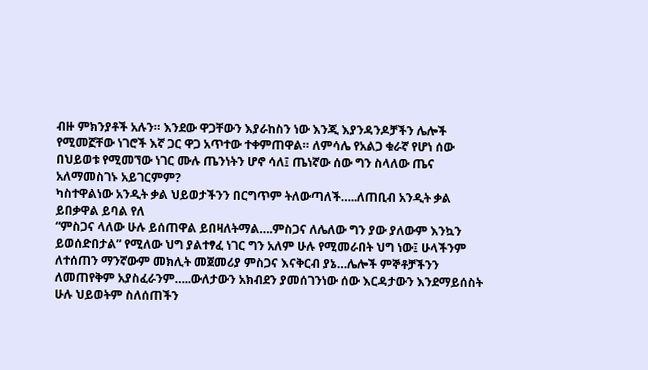ብዙ ምክንያቶች አሉን። እንደው ዋጋቸውን እያራከስን ነው እንጂ እያንዳንዶቻችን ሌሎች የሚመኟቸው ነገሮች እኛ ጋር ዋጋ አጥተው ተቀምጠዋል። ለምሳሌ የአልጋ ቁራኛ የሆነ ሰው በህይወቱ የሚመኘው ነገር ሙሉ ጤንነትን ሆኖ ሳለ፤ ጤነኛው ሰው ግን ስላለው ጤና አለማመስገኑ አይገርምም?
ካስተዋልነው አንዲት ቃል ህይወታችንን በርግጥም ትለውጣለች…..ለጠቢብ አንዲት ቃል ይበቃዋል ይባል የለ
“ምስጋና ላለው ሁሉ ይሰጠዋል ይበዛለትማል….ምስጋና ለሌለው ግን ያው ያለውም እንኳን ይወሰድበታል” የሚለው ህግ ያልተፃፈ ነገር ግን አለም ሁሉ የሚመራበት ህግ ነው፤ ሁላችንም ለተሰጠን ማንኛውም መክሊት መጀመሪያ ምስጋና እናቅርብ ያኔ…ሌሎች ምኞቶቻችንን ለመጠየቅም አያስፈራንም…..ውለታውን አክብደን ያመሰገንነው ሰው እርዳታውን እንደማይሰስት ሁሉ ህይወትም ስለሰጠችን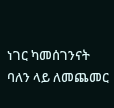ነገር ካመሰገንናት ባለን ላይ ለመጨመር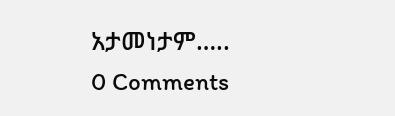አታመነታም…..
0 Comments